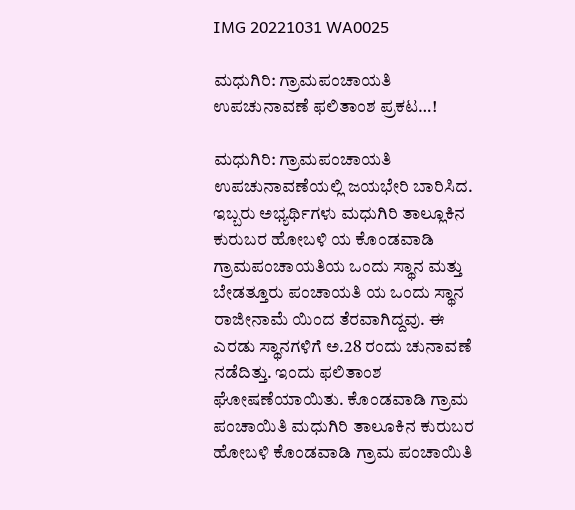IMG 20221031 WA0025

ಮಧುಗಿರಿ: ಗ್ರಾಮಪಂಚಾಯತಿ ಉಪಚುನಾವಣೆ ಫಲಿತಾಂಶ ಪ್ರಕಟ…!

ಮಧುಗಿರಿ: ಗ್ರಾಮಪಂಚಾಯತಿ ಉಪಚುನಾವಣೆಯಲ್ಲಿ ಜಯಭೇರಿ ಬಾರಿಸಿದ. ಇಬ್ಬರು ಅಭ್ಯರ್ಥಿಗಳು ಮಧುಗಿರಿ ತಾಲ್ಲೂಕಿನ ಕುರುಬರ ಹೋಬಳಿ ಯ ಕೊಂಡವಾಡಿ ಗ್ರಾಮಪಂಚಾಯತಿಯ ಒಂದು ಸ್ಥಾನ ಮತ್ತು ಬೇಡತ್ತೂರು ಪಂಚಾಯತಿ ಯ ಒಂದು ಸ್ಥಾನ ರಾಜೀನಾಮೆ ಯಿಂದ ತೆರವಾಗಿದ್ದವು. ಈ ಎರಡು ಸ್ಥಾನಗಳಿಗೆ ಅ‌.28 ರಂದು ಚುನಾವಣೆ ನಡೆದಿತ್ತು. ಇಂದು ಫಲಿತಾಂಶ ಘೋಷಣೆಯಾಯಿತು. ಕೊಂಡವಾಡಿ ಗ್ರಾಮ ಪಂಚಾಯಿತಿ ಮಧುಗಿರಿ ತಾಲೂಕಿನ ಕುರುಬರ ಹೋಬಳಿ ಕೊಂಡವಾಡಿ ಗ್ರಾಮ ಪಂಚಾಯಿತಿ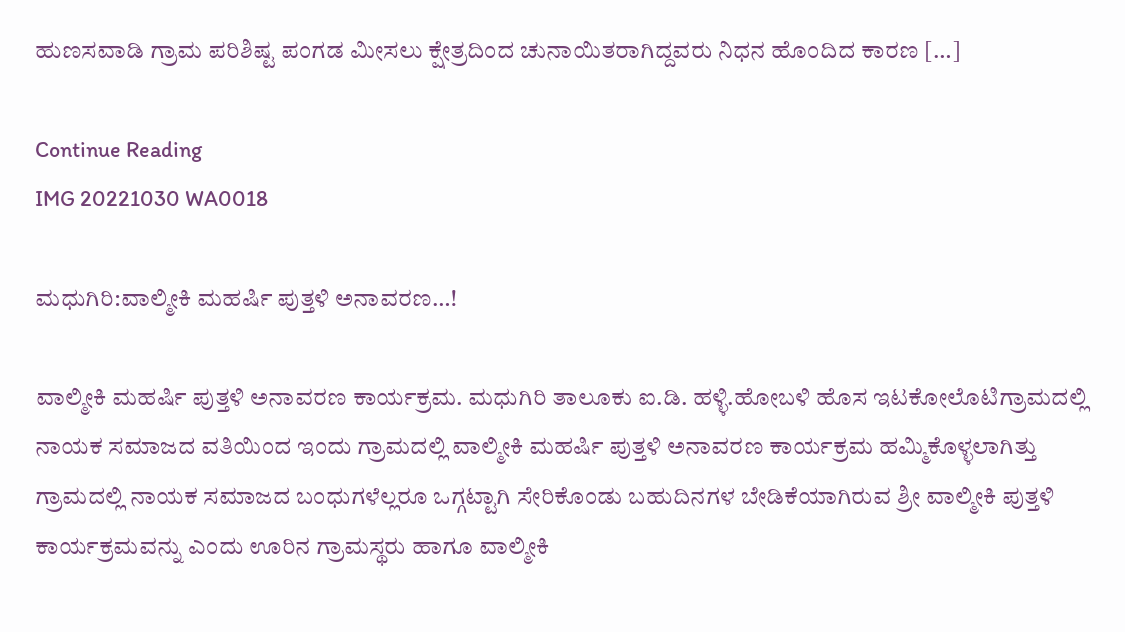ಹುಣಸವಾಡಿ ಗ್ರಾಮ ಪರಿಶಿಷ್ಟ ಪಂಗಡ ಮೀಸಲು ಕ್ಷೇತ್ರದಿಂದ ಚುನಾಯಿತರಾಗಿದ್ದವರು ನಿಧನ ಹೊಂದಿದ ಕಾರಣ […]

Continue Reading
IMG 20221030 WA0018

ಮಧುಗಿರಿ:ವಾಲ್ಮೀಕಿ ಮಹರ್ಷಿ ಪುತ್ತಳಿ ಅನಾವರಣ…!

ವಾಲ್ಮೀಕಿ ಮಹರ್ಷಿ ಪುತ್ತಳಿ ಅನಾವರಣ ಕಾರ್ಯಕ್ರಮ. ಮಧುಗಿರಿ ತಾಲೂಕು ಐ.ಡಿ. ಹಳ್ಳಿ.ಹೋಬಳಿ ಹೊಸ ಇಟಕೋಲೊಟಿಗ್ರಾಮದಲ್ಲಿ ನಾಯಕ ಸಮಾಜದ ವತಿಯಿಂದ ಇಂದು ಗ್ರಾಮದಲ್ಲಿ ವಾಲ್ಮೀಕಿ ಮಹರ್ಷಿ ಪುತ್ತಳಿ ಅನಾವರಣ ಕಾರ್ಯಕ್ರಮ ಹಮ್ಮಿಕೊಳ್ಳಲಾಗಿತ್ತು ಗ್ರಾಮದಲ್ಲಿ ನಾಯಕ ಸಮಾಜದ ಬಂಧುಗಳೆಲ್ಲರೂ ಒಗ್ಗಟ್ಟಾಗಿ ಸೇರಿಕೊಂಡು ಬಹುದಿನಗಳ ಬೇಡಿಕೆಯಾಗಿರುವ ಶ್ರೀ ವಾಲ್ಮೀಕಿ ಪುತ್ತಳಿ ಕಾರ್ಯಕ್ರಮವನ್ನು ಎಂದು ಊರಿನ ಗ್ರಾಮಸ್ಥರು ಹಾಗೂ ವಾಲ್ಮೀಕಿ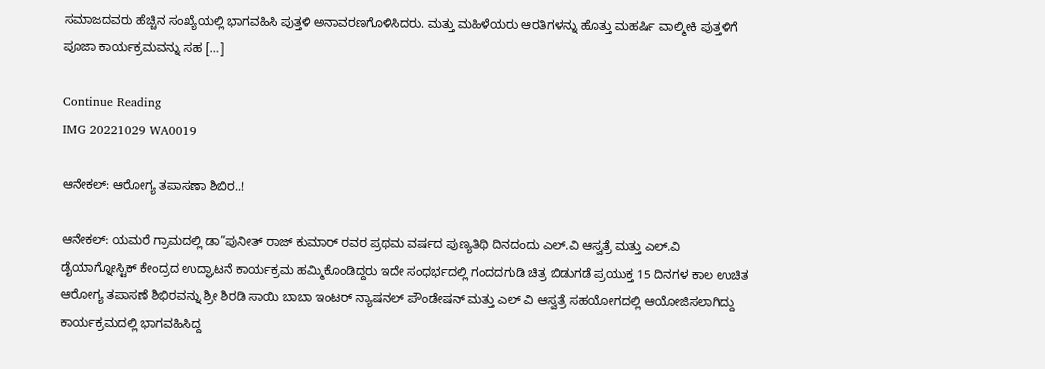ಸಮಾಜದವರು ಹೆಚ್ಚಿನ ಸಂಖ್ಯೆಯಲ್ಲಿ ಭಾಗವಹಿಸಿ ಪುತ್ತಳಿ ಅನಾವರಣಗೊಳಿಸಿದರು. ಮತ್ತು ಮಹಿಳೆಯರು ಆರತಿಗಳನ್ನು ಹೊತ್ತು ಮಹರ್ಷಿ ವಾಲ್ಮೀಕಿ ಪುತ್ತಳಿಗೆ ಪೂಜಾ ಕಾರ್ಯಕ್ರಮವನ್ನು ಸಹ […]

Continue Reading
IMG 20221029 WA0019

ಆನೇಕಲ್: ಆರೋಗ್ಯ ತಪಾಸಣಾ ಶಿಬಿರ..!

ಆನೇಕಲ್: ಯಮರೆ ಗ್ರಾಮದಲ್ಲಿ ಡಾ”ಪುನೀತ್ ರಾಜ್ ಕುಮಾರ್ ರವರ ಪ್ರಥಮ ವರ್ಷದ ಪುಣ್ಯತಿಥಿ ದಿನದಂದು ಎಲ್.ವಿ ಆಸ್ವತ್ರೆ ಮತ್ತು ಎಲ್.ವಿ ಡೈಯಾಗ್ನೋಸ್ಟಿಕ್ ಕೇಂದ್ರದ ಉದ್ಘಾಟನೆ ಕಾರ್ಯಕ್ರಮ ಹಮ್ಮಿಕೊಂಡಿದ್ದರು ಇದೇ ಸಂಧರ್ಭದಲ್ಲಿ ಗಂದದಗುಡಿ ಚಿತ್ರ ಬಿಡುಗಡೆ ಪ್ರಯುಕ್ತ 15 ದಿನಗಳ ಕಾಲ ಉಚಿತ ಆರೋಗ್ಯ ತಪಾಸಣೆ ಶಿಭಿರವನ್ನು ಶ್ರೀ ಶಿರಡಿ ಸಾಯಿ ಬಾಬಾ ಇಂಟರ್ ನ್ಯಾಷನಲ್ ಪೌಂಡೇಷನ್ ಮತ್ತು ಎಲ್ ವಿ ಆಸ್ವತ್ರೆ ಸಹಯೋಗದಲ್ಲಿ ಆಯೋಜಿಸಲಾಗಿದ್ದು ಕಾರ್ಯಕ್ರಮದಲ್ಲಿ ಭಾಗವಹಿಸಿದ್ದ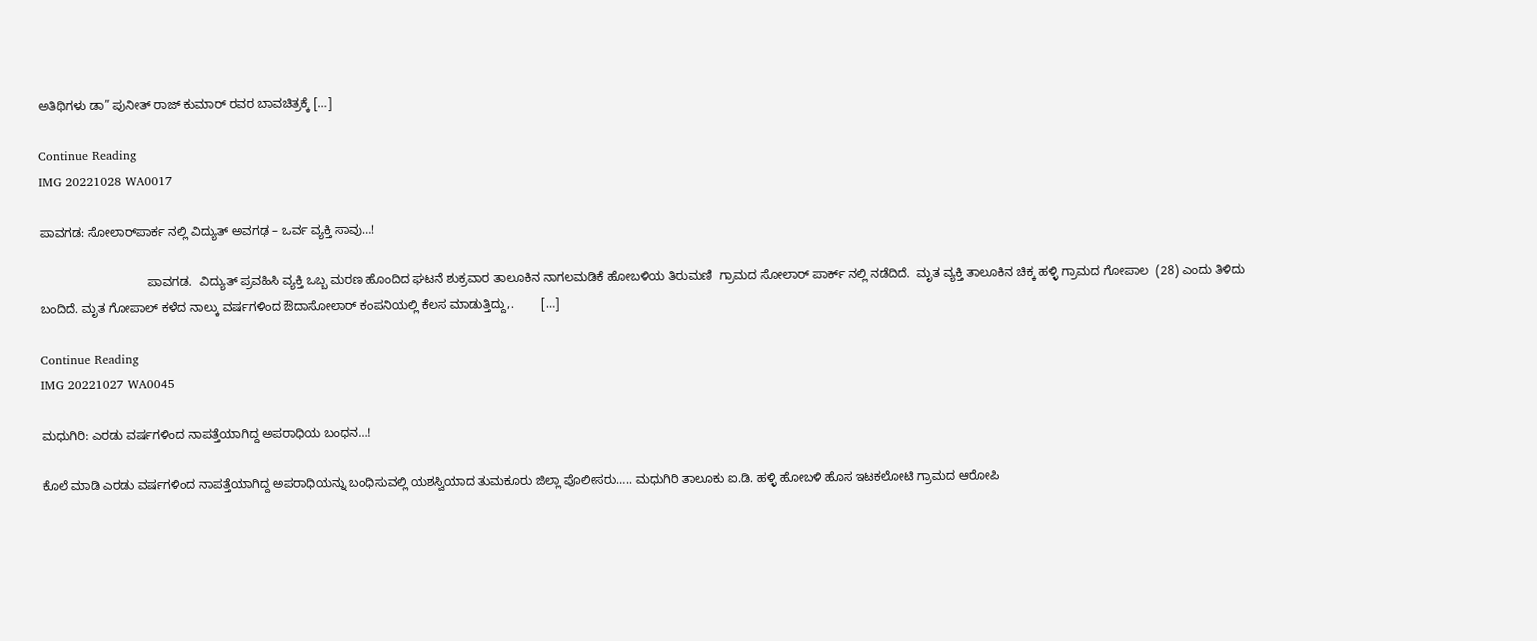ಅತಿಥಿಗಳು ಡಾ” ಪುನೀತ್ ರಾಜ್ ಕುಮಾರ್ ರವರ ಬಾವಚಿತ್ರಕ್ಕೆ […]

Continue Reading
IMG 20221028 WA0017

ಪಾವಗಡ: ಸೋಲಾರ್‌ಪಾರ್ಕ ನಲ್ಲಿ ವಿದ್ಯುತ್ ಅವಗಢ – ಒರ್ವ ವ್ಯಕ್ತಿ ಸಾವು…!

                               ಪಾವಗಡ.  ವಿದ್ಯುತ್ ಪ್ರವಹಿಸಿ ವ್ಯಕ್ತಿ ಒಬ್ಬ ಮರಣ ಹೊಂದಿದ ಘಟನೆ ಶುಕ್ರವಾರ ತಾಲೂಕಿನ ನಾಗಲಮಡಿಕೆ ಹೋಬಳಿಯ ತಿರುಮಣಿ  ಗ್ರಾಮದ ಸೋಲಾರ್ ಪಾರ್ಕ್ ನಲ್ಲಿ ನಡೆದಿದೆ.  ಮೃತ ವ್ಯಕ್ತಿ ತಾಲೂಕಿನ ಚಿಕ್ಕ ಹಳ್ಳಿ ಗ್ರಾಮದ ಗೋಪಾಲ  (28) ಎಂದು ತಿಳಿದು ಬಂದಿದೆ. ಮೃತ ಗೋಪಾಲ್ ಕಳೆದ ನಾಲ್ಕು ವರ್ಷಗಳಿಂದ ಔದಾಸೋಲಾರ್ ಕಂಪನಿಯಲ್ಲಿ ಕೆಲಸ ಮಾಡುತ್ತಿದ್ದು,.        […]

Continue Reading
IMG 20221027 WA0045

ಮಧುಗಿರಿ: ಎರಡು ವರ್ಷಗಳಿಂದ ನಾಪತ್ತೆಯಾಗಿದ್ದ ಅಪರಾಧಿಯ ಬಂಧನ…!

ಕೊಲೆ ಮಾಡಿ ಎರಡು ವರ್ಷಗಳಿಂದ ನಾಪತ್ತೆಯಾಗಿದ್ದ ಅಪರಾಧಿಯನ್ನು ಬಂಧಿಸುವಲ್ಲಿ ಯಶಸ್ವಿಯಾದ ತುಮಕೂರು ಜಿಲ್ಲಾ ಪೊಲೀಸರು….. ಮಧುಗಿರಿ ತಾಲೂಕು ಐ.ಡಿ. ಹಳ್ಳಿ ಹೋಬಳಿ ಹೊಸ ಇಟಕಲೋಟಿ ಗ್ರಾಮದ ಆರೋಪಿ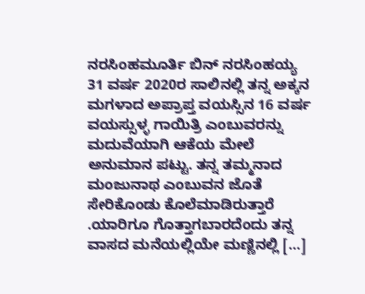ನರಸಿಂಹಮೂರ್ತಿ ಬಿನ್ ನರಸಿಂಹಯ್ಯ 31 ವರ್ಷ 2020ರ ಸಾಲಿನಲ್ಲಿ ತನ್ನ ಅಕ್ಕನ ಮಗಳಾದ ಅಪ್ರಾಪ್ತ ವಯಸ್ಸಿನ 16 ವರ್ಷ ವಯಸ್ಸುಳ್ಳ ಗಾಯಿತ್ರಿ ಎಂಬುವರನ್ನು ಮದುವೆಯಾಗಿ ಆಕೆಯ ಮೇಲೆ ಅನುಮಾನ ಪಟ್ಟು. ತನ್ನ ತಮ್ಮನಾದ ಮಂಜುನಾಥ ಎಂಬುವನ ಜೊತೆ ಸೇರಿಕೊಂಡು ಕೊಲೆಮಾಡಿರುತ್ತಾರೆ .ಯಾರಿಗೂ ಗೊತ್ತಾಗಬಾರದೆಂದು ತನ್ನ ವಾಸದ ಮನೆಯಲ್ಲಿಯೇ ಮಣ್ಣಿನಲ್ಲಿ […]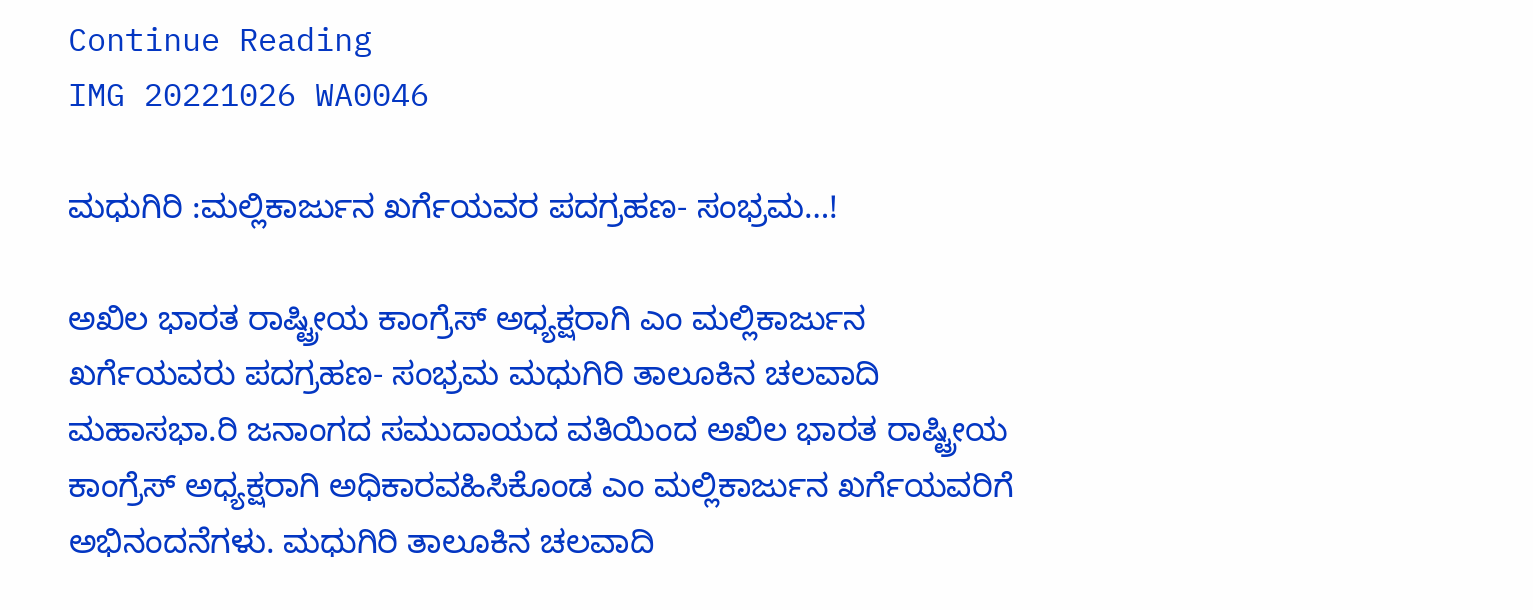Continue Reading
IMG 20221026 WA0046

ಮಧುಗಿರಿ :ಮಲ್ಲಿಕಾರ್ಜುನ ಖರ್ಗೆಯವರ ಪದಗ್ರಹಣ- ಸಂಭ್ರಮ…!

ಅಖಿಲ ಭಾರತ ರಾಷ್ಟ್ರೀಯ ಕಾಂಗ್ರೆಸ್ ಅಧ್ಯಕ್ಷರಾಗಿ ಎಂ ಮಲ್ಲಿಕಾರ್ಜುನ ಖರ್ಗೆಯವರು ಪದಗ್ರಹಣ- ಸಂಭ್ರಮ ಮಧುಗಿರಿ ತಾಲೂಕಿನ ಚಲವಾದಿ ಮಹಾಸಭಾ.ರಿ ಜನಾಂಗದ ಸಮುದಾಯದ ವತಿಯಿಂದ ಅಖಿಲ ಭಾರತ ರಾಷ್ಟ್ರೀಯ ಕಾಂಗ್ರೆಸ್ ಅಧ್ಯಕ್ಷರಾಗಿ ಅಧಿಕಾರವಹಿಸಿಕೊಂಡ ಎಂ ಮಲ್ಲಿಕಾರ್ಜುನ ಖರ್ಗೆಯವರಿಗೆ ಅಭಿನಂದನೆಗಳು. ಮಧುಗಿರಿ ತಾಲೂಕಿನ ಚಲವಾದಿ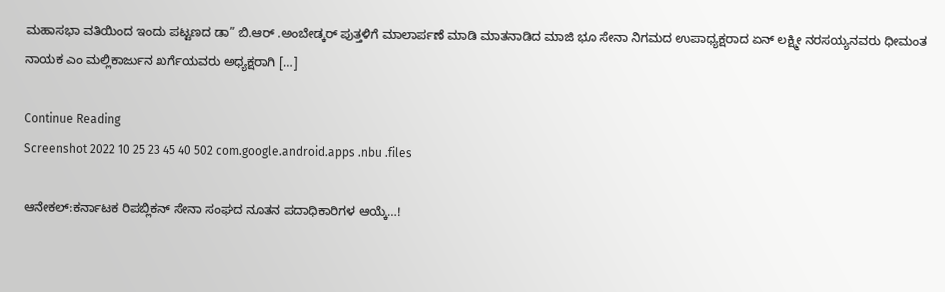ಮಹಾಸಭಾ ವತಿಯಿಂದ ಇಂದು ಪಟ್ಟಣದ ಡಾ” ಬಿ.ಆರ್ .ಅಂಬೇಡ್ಕರ್ ಪುತ್ತಳಿಗೆ ಮಾಲಾರ್ಪಣೆ ಮಾಡಿ ಮಾತನಾಡಿದ ಮಾಜಿ ಭೂ ಸೇನಾ ನಿಗಮದ ಉಪಾಧ್ಯಕ್ಷರಾದ ಏನ್ ಲಕ್ಷ್ಮೀ ನರಸಯ್ಯನವರು ಧೀಮಂತ ನಾಯಕ ಎಂ ಮಲ್ಲಿಕಾರ್ಜುನ ಖರ್ಗೆಯವರು ಅಧ್ಯಕ್ಷರಾಗಿ […]

Continue Reading
Screenshot 2022 10 25 23 45 40 502 com.google.android.apps .nbu .files

ಆನೇಕಲ್:ಕರ್ನಾಟಕ ರಿಪಬ್ಲಿಕನ್ ಸೇನಾ ಸಂಘದ ನೂತನ ಪದಾಧಿಕಾರಿಗಳ ಆಯ್ಕೆ…!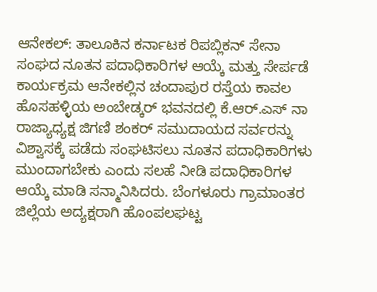ಆನೇಕಲ್: ತಾಲೂಕಿನ ಕರ್ನಾಟಕ ರಿಪಬ್ಲಿಕನ್ ಸೇನಾ ಸಂಘದ ನೂತನ ಪದಾಧಿಕಾರಿಗಳ ಆಯ್ಕೆ ಮತ್ತು ಸೇರ್ಪಡೆ ಕಾರ್ಯಕ್ರಮ ಆನೇಕಲ್ಲಿನ ಚಂದಾಪುರ ರಸ್ತೆಯ ಕಾವಲ ಹೊಸಹಳ್ಳಿಯ ಅಂಬೇಡ್ಕರ್ ಭವನದಲ್ಲಿ ಕೆ.ಆರ್.ಎಸ್ ನಾ ರಾಜ್ಯಾಧ್ಯಕ್ಷ ಜಿಗಣಿ ಶಂಕರ್ ಸಮುದಾಯದ ಸರ್ವರನ್ನು ವಿಶ್ವಾಸಕ್ಕೆ ಪಡೆದು ಸಂಘಟಿಸಲು ನೂತನ ಪದಾಧಿಕಾರಿಗಳು ಮುಂದಾಗಬೇಕು ಎಂದು ಸಲಹೆ ನೀಡಿ ಪದಾಧಿಕಾರಿಗಳ ಆಯ್ಕೆ ಮಾಡಿ ಸನ್ಮಾನಿಸಿದರು. ಬೆಂಗಳೂರು ಗ್ರಾಮಾಂತರ ಜಿಲ್ಲೆಯ ಅದ್ಯಕ್ಷರಾಗಿ ಹೊಂಪಲಘಟ್ಟ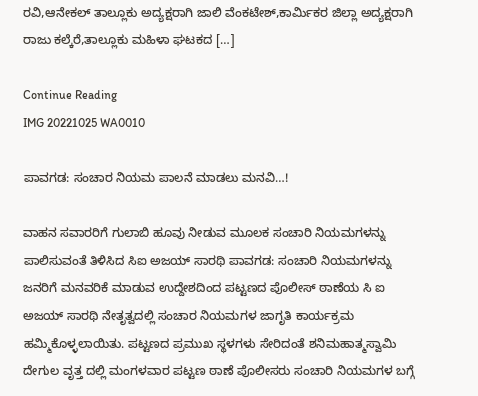ರವಿ,ಆನೇಕಲ್ ತಾಲ್ಲೂಕು ಅದ್ಯಕ್ಷರಾಗಿ ಜಾಲಿ ವೆಂಕಟೇಶ್,ಕಾರ್ಮಿಕರ ಜಿಲ್ಲಾ ಅದ್ಯಕ್ಷರಾಗಿ ರಾಜು ಕಲ್ಕೆರೆ,ತಾಲ್ಲೂಕು ಮಹಿಳಾ ಘಟಕದ […]

Continue Reading
IMG 20221025 WA0010

ಪಾವಗಡ: ಸಂಚಾರ ನಿಯಮ ಪಾಲನೆ ಮಾಡಲು ಮನವಿ…!

ವಾಹನ ಸವಾರರಿಗೆ ಗುಲಾಬಿ ಹೂವು ನೀಡುವ ಮೂಲಕ ಸಂಚಾರಿ ನಿಯಮಗಳನ್ನು ಪಾಲಿಸುವಂತೆ ತಿಳಿಸಿದ ಸಿಐ ಅಜಯ್ ಸಾರಥಿ ಪಾವಗಡ: ಸಂಚಾರಿ ನಿಯಮಗಳನ್ನು ಜನರಿಗೆ ಮನವರಿಕೆ ಮಾಡುವ ಉದ್ದೇಶದಿಂದ ಪಟ್ಟಣದ ಪೊಲೀಸ್ ಠಾಣೆಯ ಸಿ ಐ ಅಜಯ್ ಸಾರಥಿ ನೇತೃತ್ವದಲ್ಲಿ ಸಂಚಾರ ನಿಯಮಗಳ ಜಾಗೃತಿ ಕಾರ್ಯಕ್ರಮ ಹಮ್ಮಿಕೊಳ್ಳಲಾಯಿತು. ಪಟ್ಟಣದ ಪ್ರಮುಖ ಸ್ಥಳಗಳು ಸೇರಿದಂತೆ ಶನಿಮಹಾತ್ಮಸ್ವಾಮಿ ದೇಗುಲ ವೃತ್ತ ದಲ್ಲಿ ಮಂಗಳವಾರ ಪಟ್ಟಣ ಠಾಣೆ ಪೊಲೀಸರು ಸಂಚಾರಿ ನಿಯಮಗಳ ಬಗ್ಗೆ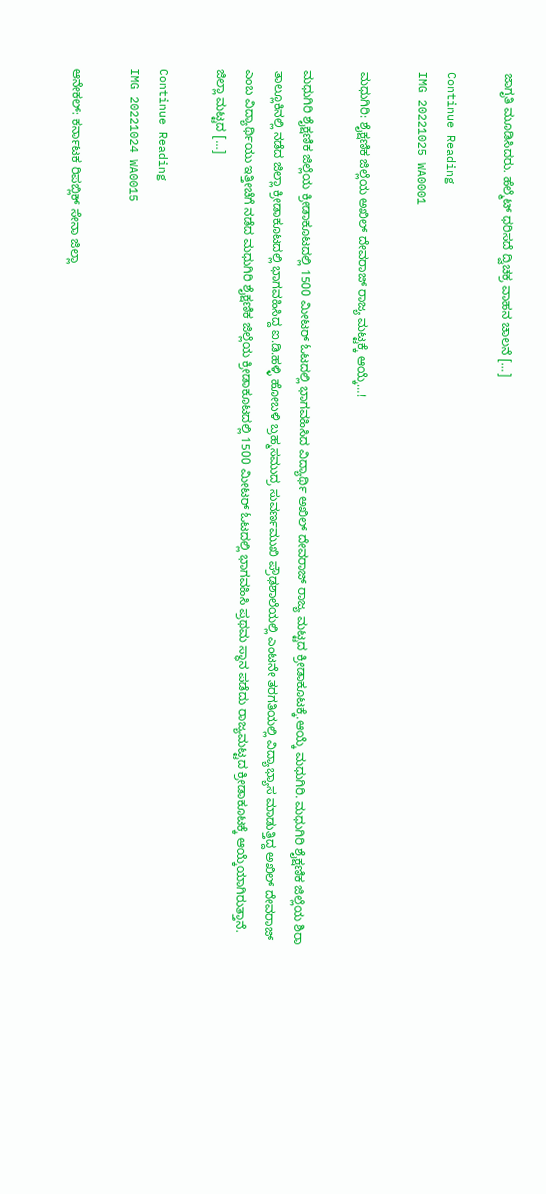ಜಾಗೃತಿ ಮೂಡಿಸಿದರು. ಹೆಲ್ಮೆಟ್ ಧರಿಸದೆ ದ್ವಿಚಕ್ರ ವಾಹನ ಚಾಲನೆ […]

Continue Reading
IMG 20221025 WA0001

ಮಧುಗಿರಿ: ಶೈಕ್ಷಣಿಕ ಜಿಲ್ಲೆಯ ಅಖಿಲ್ ದೇವರಾಜ್ ರಾಜ್ಯ ಮಟ್ಟಕ್ಕೆ ಆಯ್ಕೆ…!

ಮಧುಗಿರಿ ಶೈಕ್ಷಣಿಕ ಜಿಲ್ಲೆಯ ಕ್ರೀಡಾಕೂಟದಲ್ಲಿ 1500 ಮೀಟರ್ ಓಟದಲ್ಲಿ ಭಾಗವಹಿಸಿದ ವಿದ್ಯಾರ್ಥಿ ಅಖಿಲ್ ದೇವರಾಜ್ ರಾಜ್ಯ ಮಟ್ಟದ ಕ್ರೀಡಾಕೂಟಕ್ಕೆ.ಆಯ್ಕೆ ಮಧುಗಿರಿ. ಮಧುಗಿರಿ ಶೈಕ್ಷಣಿಕ ಜಿಲ್ಲೆಯ ಶಿರಾ ತಾಲ್ಲೂಕಿನಲ್ಲಿ ನಡೆದ ಜಿಲ್ಲಾ ಕ್ರೀಡಾಕೂಟದಲ್ಲಿ ಭಾಗವಹಿಸಿದ್ದ ಐ.ಡಿ.ಹಳ್ಳಿ ಹೋಬಳಿ ಬ್ರಹ್ಮಸಮುದ್ರ ಸುವರ್ಣಮುಖಿ ಪ್ರೌಢಶಾಲೆಯಲ್ಲಿ ಎಂಟನೇ ತರಗತಿಯಲ್ಲಿ ವಿದ್ಯಾಭ್ಯಾಸ ಮಾಡುತ್ತಿದ್ದ ಅಖಿಲ್ ದೇವರಾಜ್ ಎಂಬ ವಿದ್ಯಾರ್ಥಿಯು ಇತ್ತೀಚೆಗೆ ನಡೆದ ಮಧುಗಿರಿ ಶೈಕ್ಷಣಿಕ ಜಿಲ್ಲೆಯ ಕ್ರೀಡಾಕೂಟದಲ್ಲಿ 1500 ಮೀಟರ್ ಓಟದಲ್ಲಿ ಭಾಗವಹಿಸಿ ಪ್ರಥಮ ಸ್ಥಾನ ಪಡೆದು ರಾಜ್ಯಮಟ್ಟದ ಕ್ರೀಡಾಕೂಟಕ್ಕೆ ಆಯ್ಕೆಯಾಗಿರುತ್ತಾನೆ. ಜಿಲ್ಲಾ ಮಟ್ಟದ […]

Continue Reading
IMG 20221024 WA0015

ಆನೇಕಲ್: ಕರ್ನಾಟಕ ರಿಪಬ್ಲಿಕ್ ಸೇನಾ ಜಿಲ್ಲಾ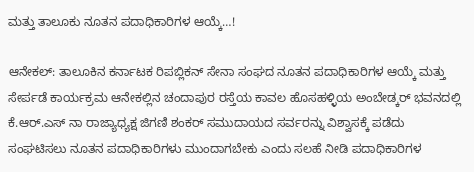ಮತ್ತು ತಾಲೂಕು ನೂತನ ಪದಾಧಿಕಾರಿಗಳ ಆಯ್ಕೆ…!

ಆನೇಕಲ್: ತಾಲೂಕಿನ ಕರ್ನಾಟಕ ರಿಪಬ್ಲಿಕನ್ ಸೇನಾ ಸಂಘದ ನೂತನ ಪದಾಧಿಕಾರಿಗಳ ಆಯ್ಕೆ ಮತ್ತು ಸೇರ್ಪಡೆ ಕಾರ್ಯಕ್ರಮ ಆನೇಕಲ್ಲಿನ ಚಂದಾಪುರ ರಸ್ತೆಯ ಕಾವಲ ಹೊಸಹಳ್ಳಿಯ ಅಂಬೇಡ್ಕರ್ ಭವನದಲ್ಲಿ ಕೆ.ಆರ್.ಎಸ್ ನಾ ರಾಜ್ಯಾಧ್ಯಕ್ಷ ಜಿಗಣಿ ಶಂಕರ್ ಸಮುದಾಯದ ಸರ್ವರನ್ನು ವಿಶ್ವಾಸಕ್ಕೆ ಪಡೆದು ಸಂಘಟಿಸಲು ನೂತನ ಪದಾಧಿಕಾರಿಗಳು ಮುಂದಾಗಬೇಕು ಎಂದು ಸಲಹೆ ನೀಡಿ ಪದಾಧಿಕಾರಿಗಳ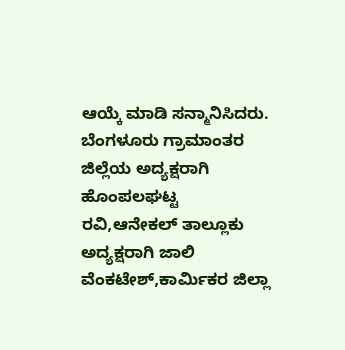ಆಯ್ಕೆ ಮಾಡಿ ಸನ್ಮಾನಿಸಿದರು. ಬೆಂಗಳೂರು ಗ್ರಾಮಾಂತರ ಜಿಲ್ಲೆಯ ಅದ್ಯಕ್ಷರಾಗಿ ಹೊಂಪಲಘಟ್ಟ ರವಿ,ಆನೇಕಲ್ ತಾಲ್ಲೂಕು ಅದ್ಯಕ್ಷರಾಗಿ ಜಾಲಿ ವೆಂಕಟೇಶ್,ಕಾರ್ಮಿಕರ ಜಿಲ್ಲಾ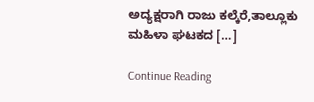ಅದ್ಯಕ್ಷರಾಗಿ ರಾಜು ಕಲ್ಕೆರೆ,ತಾಲ್ಲೂಕು ಮಹಿಳಾ ಘಟಕದ […]

Continue Reading